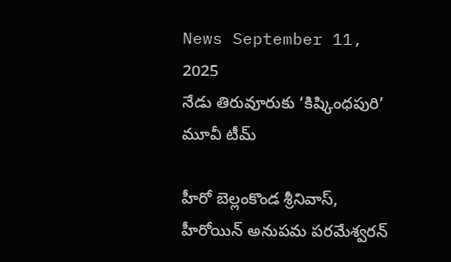News September 11, 2025
నేడు తిరువూరుకు ‘కిష్కింధపురి’ మూవీ టీమ్

హీరో బెల్లంకొండ శ్రీనివాస్, హీరోయిన్ అనుపమ పరమేశ్వరన్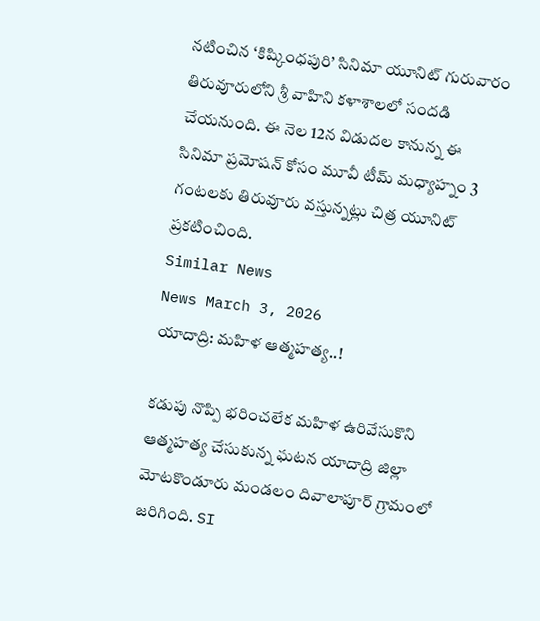నటించిన ‘కిష్కింధపురి’ సినిమా యూనిట్ గురువారం తిరువూరులోని శ్రీ వాహిని కళాశాలలో సందడి చేయనుంది. ఈ నెల 12న విడుదల కానున్న ఈ సినిమా ప్రమోషన్ కోసం మూవీ టీమ్ మధ్యాహ్నం 3 గంటలకు తిరువూరు వస్తున్నట్లు చిత్ర యూనిట్ ప్రకటించింది.
Similar News
News March 3, 2026
యాదాద్రి: మహిళ ఆత్మహత్య..!

కడుపు నొప్పి భరించలేక మహిళ ఉరివేసుకొని ఆత్మహత్య చేసుకున్న ఘటన యాదాద్రి జిల్లా మోటకొండూరు మండలం దివాలాపూర్ గ్రామంలో జరిగింది. SI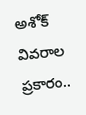అశోక్ వివరాల ప్రకారం..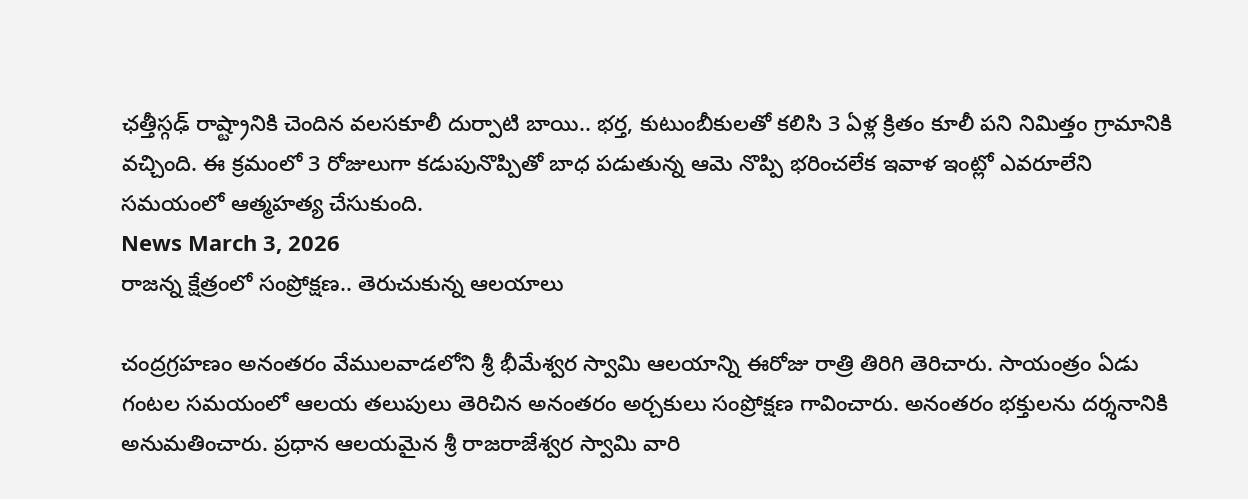ఛత్తీస్గఢ్ రాష్ట్రానికి చెందిన వలసకూలీ దుర్పాటి బాయి.. భర్త, కుటుంబీకులతో కలిసి 3 ఏళ్ల క్రితం కూలీ పని నిమిత్తం గ్రామానికి వచ్చింది. ఈ క్రమంలో 3 రోజులుగా కడుపునొప్పితో బాధ పడుతున్న ఆమె నొప్పి భరించలేక ఇవాళ ఇంట్లో ఎవరూలేని సమయంలో ఆత్మహత్య చేసుకుంది.
News March 3, 2026
రాజన్న క్షేత్రంలో సంప్రోక్షణ.. తెరుచుకున్న ఆలయాలు

చంద్రగ్రహణం అనంతరం వేములవాడలోని శ్రీ భీమేశ్వర స్వామి ఆలయాన్ని ఈరోజు రాత్రి తిరిగి తెరిచారు. సాయంత్రం ఏడు గంటల సమయంలో ఆలయ తలుపులు తెరిచిన అనంతరం అర్చకులు సంప్రోక్షణ గావించారు. అనంతరం భక్తులను దర్శనానికి అనుమతించారు. ప్రధాన ఆలయమైన శ్రీ రాజరాజేశ్వర స్వామి వారి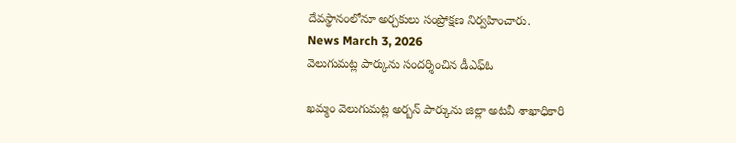దేవస్థానంలోనూ అర్చకులు సంప్రోక్షణ నిర్వహించారు.
News March 3, 2026
వెలుగుమట్ల పార్కును సందర్శించిన డీఎఫ్ఓ

ఖమ్మం వెలుగుమట్ల అర్బన్ పార్కును జిల్లా అటవీ శాఖాధికారి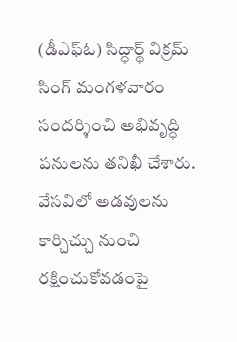(డీఎఫ్ఓ) సిద్ధార్థ్ విక్రమ్ సింగ్ మంగళవారం సందర్శించి అభివృద్ధి పనులను తనిఖీ చేశారు. వేసవిలో అడవులను కార్చిచ్చు నుంచి రక్షించుకోవడంపై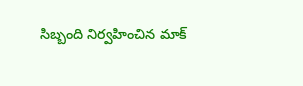సిబ్బంది నిర్వహించిన మాక్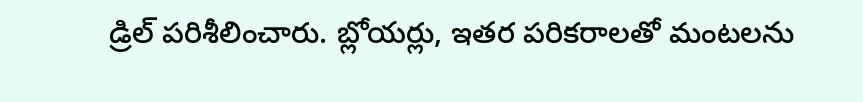డ్రిల్ పరిశీలించారు. బ్లోయర్లు, ఇతర పరికరాలతో మంటలను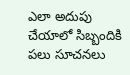ఎలా అదుపు చేయాలో సిబ్బందికి పలు సూచనలు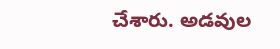చేశారు. అడవుల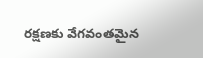రక్షణకు వేగవంతమైన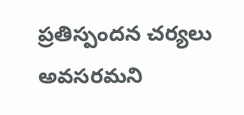ప్రతిస్పందన చర్యలు అవసరమని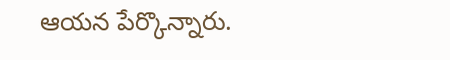ఆయన పేర్కొన్నారు.